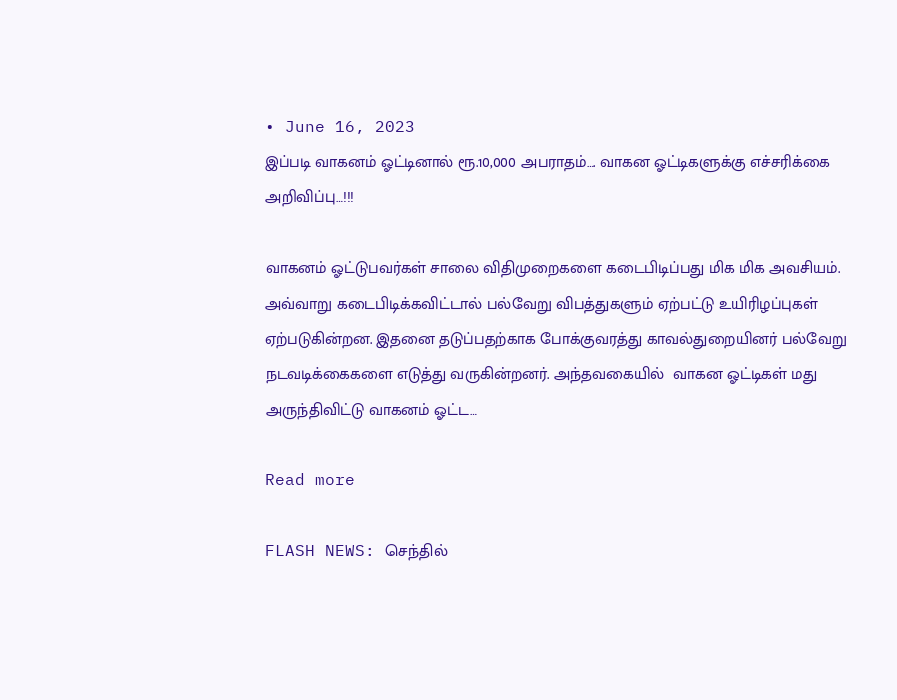• June 16, 2023
இப்படி வாகனம் ஓட்டினால் ரூ.10,000 அபராதம்…. வாகன ஓட்டிகளுக்கு எச்சரிக்கை அறிவிப்பு…!!!

வாகனம் ஓட்டுபவர்கள் சாலை விதிமுறைகளை கடைபிடிப்பது மிக மிக அவசியம். அவ்வாறு கடைபிடிக்கவிட்டால் பல்வேறு விபத்துகளும் ஏற்பட்டு உயிரிழப்புகள் ஏற்படுகின்றன. இதனை தடுப்பதற்காக போக்குவரத்து காவல்துறையினர் பல்வேறு நடவடிக்கைகளை எடுத்து வருகின்றனர். அந்தவகையில்  வாகன ஓட்டிகள் மது அருந்திவிட்டு வாகனம் ஓட்ட…

Read more

FLASH NEWS: செந்தில்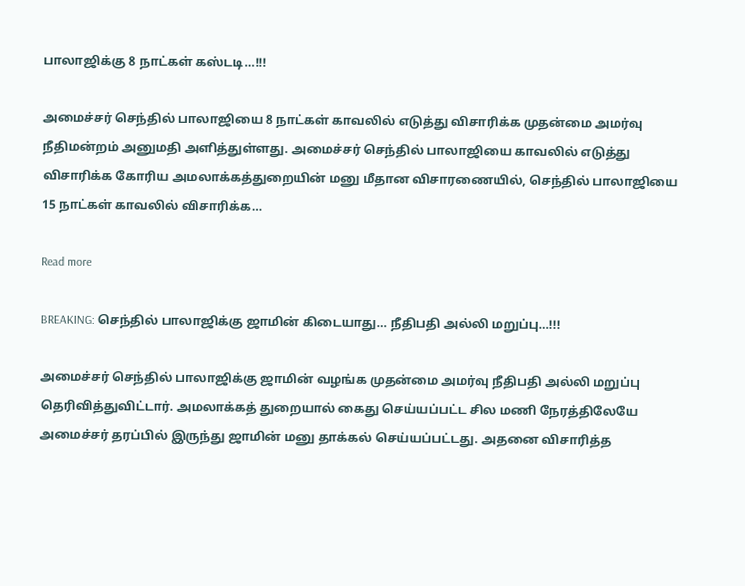பாலாஜிக்கு 8 நாட்கள் கஸ்டடி…!!!

அமைச்சர் செந்தில் பாலாஜியை 8 நாட்கள் காவலில் எடுத்து விசாரிக்க முதன்மை அமர்வு நீதிமன்றம் அனுமதி அளித்துள்ளது. அமைச்சர் செந்தில் பாலாஜியை காவலில் எடுத்து விசாரிக்க கோரிய அமலாக்கத்துறையின் மனு மீதான விசாரணையில், செந்தில் பாலாஜியை 15 நாட்கள் காவலில் விசாரிக்க…

Read more

BREAKING: செந்தில் பாலாஜிக்கு ஜாமின் கிடையாது… நீதிபதி அல்லி மறுப்பு…!!!

அமைச்சர் செந்தில் பாலாஜிக்கு ஜாமின் வழங்க முதன்மை அமர்வு நீதிபதி அல்லி மறுப்பு தெரிவித்துவிட்டார். அமலாக்கத் துறையால் கைது செய்யப்பட்ட சில மணி நேரத்திலேயே அமைச்சர் தரப்பில் இருந்து ஜாமின் மனு தாக்கல் செய்யப்பட்டது. அதனை விசாரித்த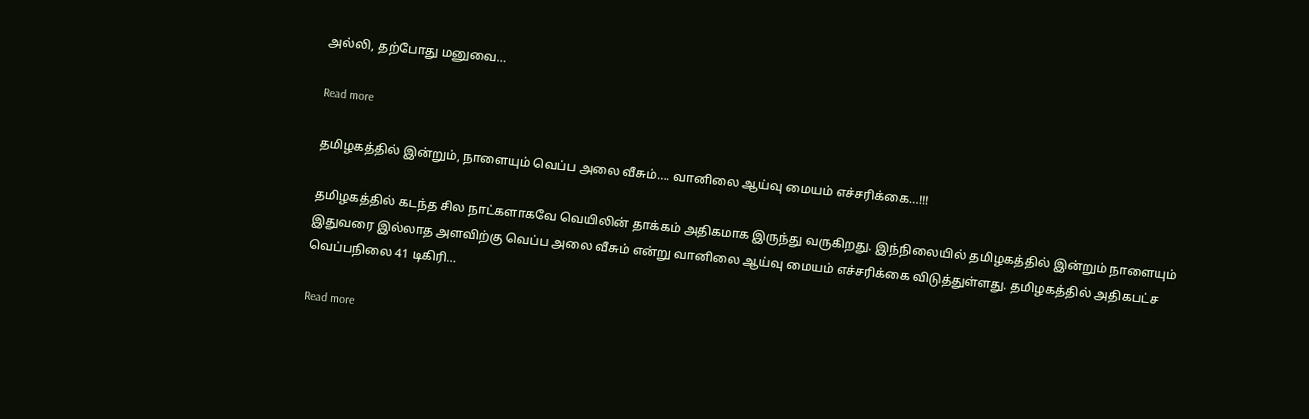அல்லி, தற்போது மனுவை…

Read more

தமிழகத்தில் இன்றும், நாளையும் வெப்ப அலை வீசும்…. வானிலை ஆய்வு மையம் எச்சரிக்கை…!!!

தமிழகத்தில் கடந்த சில நாட்களாகவே வெயிலின் தாக்கம் அதிகமாக இருந்து வருகிறது. இந்நிலையில் தமிழகத்தில் இன்றும் நாளையும் இதுவரை இல்லாத அளவிற்கு வெப்ப அலை வீசும் என்று வானிலை ஆய்வு மையம் எச்சரிக்கை விடுத்துள்ளது. தமிழகத்தில் அதிகபட்ச வெப்பநிலை 41 டிகிரி…

Read more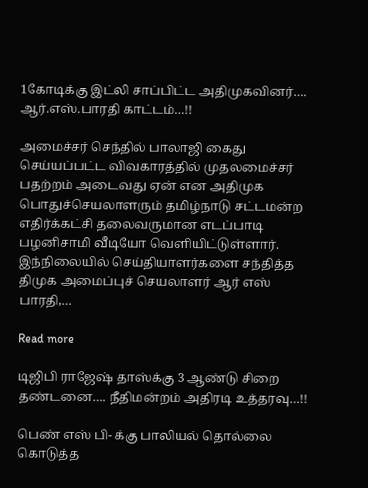1கோடிக்கு இட்லி சாப்பிட்ட அதிமுகவினர்…. ஆர்.எஸ்.பாரதி காட்டம்…!!

அமைச்சர் செந்தில் பாலாஜி கைது செய்யப்பட்ட விவகாரத்தில் முதலமைச்சர் பதற்றம் அடைவது ஏன் என அதிமுக பொதுச்செயலாளரும் தமிழ்நாடு சட்டமன்ற எதிர்க்கட்சி தலைவருமான எடப்பாடி பழனிசாமி வீடியோ வெளியிட்டுள்ளார். இந்நிலையில் செய்தியாளர்களை சந்தித்த திமுக அமைப்புச் செயலாளர் ஆர் எஸ் பாரதி,…

Read more

டிஜிபி ராஜேஷ் தாஸ்க்கு 3 ஆண்டு சிறை தண்டனை…. நீதிமன்றம் அதிரடி உத்தரவு…!!

பெண் எஸ் பி- க்கு பாலியல் தொல்லை கொடுத்த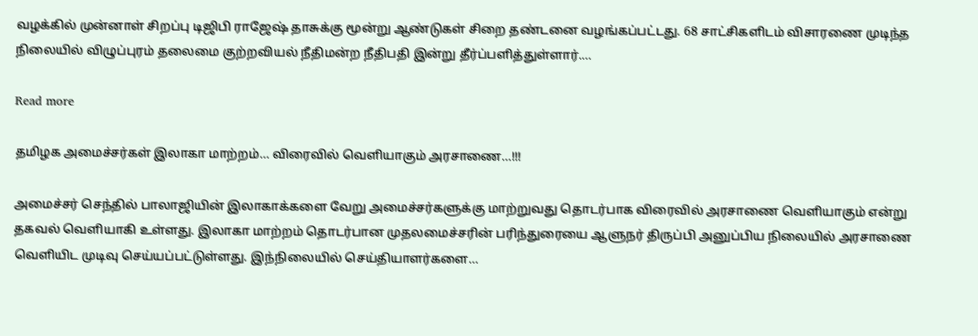வழக்கில் முன்னாள் சிறப்பு டிஜிபி ராஜேஷ் தாசுக்கு மூன்று ஆண்டுகள் சிறை தண்டனை வழங்கப்பட்டது. 68 சாட்சிகளிடம் விசாரணை முடிந்த நிலையில் விழுப்புரம் தலைமை குற்றவியல் நீதிமன்ற நீதிபதி இன்று தீர்ப்பளித்துள்ளார்.…

Read more

தமிழக அமைச்சர்கள் இலாகா மாற்றம்… விரைவில் வெளியாகும் அரசாணை…!!!

அமைச்சர் செந்தில் பாலாஜியின் இலாகாக்களை வேறு அமைச்சர்களுக்கு மாற்றுவது தொடர்பாக விரைவில் அரசாணை வெளியாகும் என்று தகவல் வெளியாகி உள்ளது. இலாகா மாற்றம் தொடர்பான முதலமைச்சரின் பரிந்துரையை ஆளுநர் திருப்பி அனுப்பிய நிலையில் அரசாணை வெளியிட முடிவு செய்யப்பட்டுள்ளது. இந்நிலையில் செய்தியாளர்களை…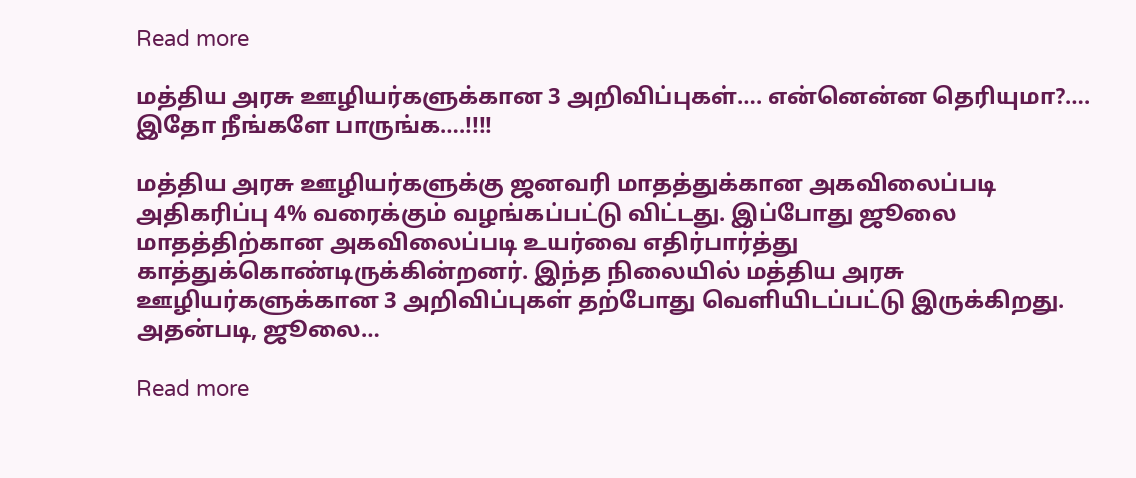Read more

மத்திய அரசு ஊழியர்களுக்கான 3 அறிவிப்புகள்…. என்னென்ன தெரியுமா?…. இதோ நீங்களே பாருங்க….!!!!

மத்திய அரசு ஊழியர்களுக்கு ஜனவரி மாதத்துக்கான அகவிலைப்படி அதிகரிப்பு 4% வரைக்கும் வழங்கப்பட்டு விட்டது. இப்போது ஜூலை மாதத்திற்கான அகவிலைப்படி உயர்வை எதிர்பார்த்து காத்துக்கொண்டிருக்கின்றனர். இந்த நிலையில் மத்திய அரசு ஊழியர்களுக்கான 3 அறிவிப்புகள் தற்போது வெளியிடப்பட்டு இருக்கிறது. அதன்படி, ஜூலை…

Read more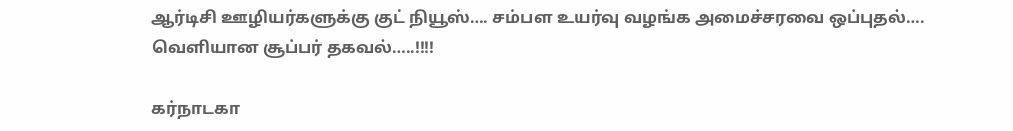ஆர்டிசி ஊழியர்களுக்கு குட் நியூஸ்…. சம்பள உயர்வு வழங்க அமைச்சரவை ஒப்புதல்…. வெளியான சூப்பர் தகவல்…..!!!!

கர்நாடகா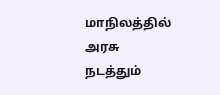மாநிலத்தில் அரசு நடத்தும்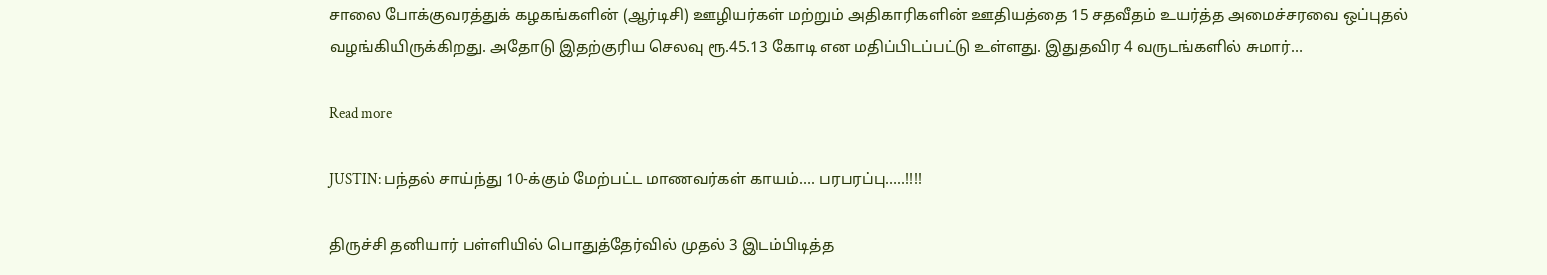சாலை போக்குவரத்துக் கழகங்களின் (ஆர்டிசி) ஊழியர்கள் மற்றும் அதிகாரிகளின் ஊதியத்தை 15 சதவீதம் உயர்த்த அமைச்சரவை ஒப்புதல் வழங்கியிருக்கிறது. அதோடு இதற்குரிய செலவு ரூ.45.13 கோடி என மதிப்பிடப்பட்டு உள்ளது. இதுதவிர 4 வருடங்களில் சுமார்…

Read more

JUSTIN: பந்தல் சாய்ந்து 10-க்கும் மேற்பட்ட மாணவர்கள் காயம்…. பரபரப்பு…..!!!!

திருச்சி தனியார் பள்ளியில் பொதுத்தேர்வில் முதல் 3 இடம்பிடித்த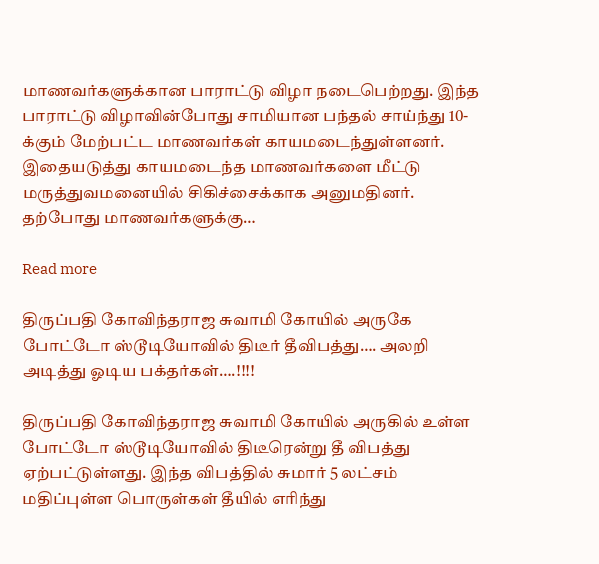மாணவர்களுக்கான பாராட்டு விழா நடைபெற்றது. இந்த பாராட்டு விழாவின்போது சாமியான பந்தல் சாய்ந்து 10-க்கும் மேற்பட்ட மாணவர்கள் காயமடைந்துள்ளனர். இதையடுத்து காயமடைந்த மாணவர்களை மீட்டு மருத்துவமனையில் சிகிச்சைக்காக அனுமதினர். தற்போது மாணவர்களுக்கு…

Read more

திருப்பதி கோவிந்தராஜ சுவாமி கோயில் அருகே போட்டோ ஸ்டூடியோவில் திடீர் தீவிபத்து…. அலறி அடித்து ஓடிய பக்தர்கள்….!!!!

திருப்பதி கோவிந்தராஜ சுவாமி கோயில் அருகில் உள்ள போட்டோ ஸ்டூடியோவில் திடீரென்று தீ விபத்து ஏற்பட்டுள்ளது. இந்த விபத்தில் சுமார் 5 லட்சம் மதிப்புள்ள பொருள்கள் தீயில் எரிந்து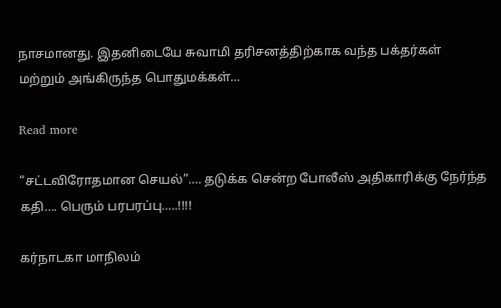நாசமானது. இதனிடையே சுவாமி தரிசனத்திற்காக வந்த பக்தர்கள் மற்றும் அங்கிருந்த பொதுமக்கள்…

Read more

“சட்டவிரோதமான செயல்”…. தடுக்க சென்ற போலீஸ் அதிகாரிக்கு நேர்ந்த கதி…. பெரும் பரபரப்பு…..!!!!

கர்நாடகா மாநிலம்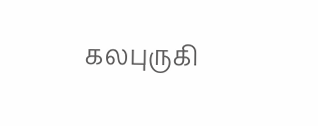கலபுருகி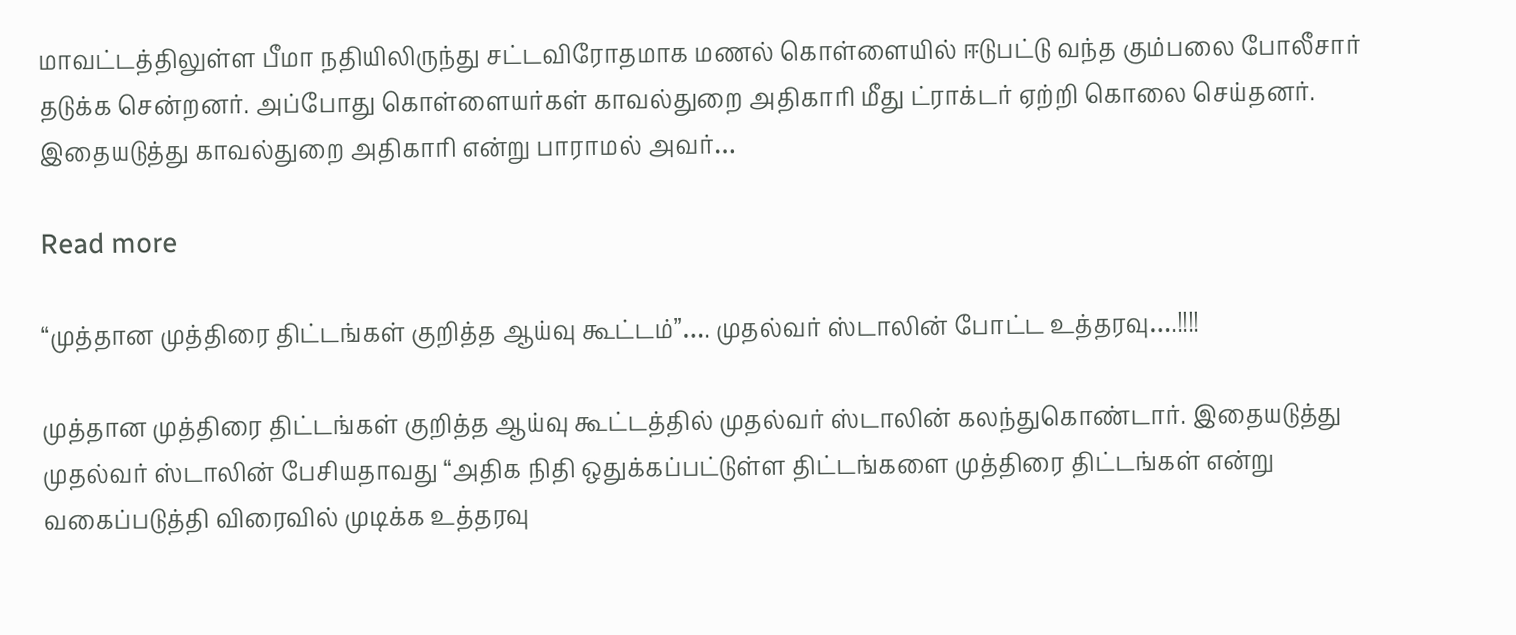மாவட்டத்திலுள்ள பீமா நதியிலிருந்து சட்டவிரோதமாக மணல் கொள்ளையில் ஈடுபட்டு வந்த கும்பலை போலீசார் தடுக்க சென்றனர். அப்போது கொள்ளையர்கள் காவல்துறை அதிகாரி மீது ட்ராக்டர் ஏற்றி கொலை செய்தனர். இதையடுத்து காவல்துறை அதிகாரி என்று பாராமல் அவர்…

Read more

“முத்தான முத்திரை திட்டங்கள் குறித்த ஆய்வு கூட்டம்”…. முதல்வர் ஸ்டாலின் போட்ட உத்தரவு….!!!!

முத்தான முத்திரை திட்டங்கள் குறித்த ஆய்வு கூட்டத்தில் முதல்வர் ஸ்டாலின் கலந்துகொண்டார். இதையடுத்து முதல்வர் ஸ்டாலின் பேசியதாவது “அதிக நிதி ஒதுக்கப்பட்டுள்ள திட்டங்களை முத்திரை திட்டங்கள் என்று வகைப்படுத்தி விரைவில் முடிக்க உத்தரவு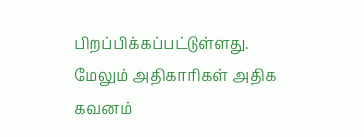பிறப்பிக்கப்பட்டுள்ளது. மேலும் அதிகாரிகள் அதிக கவனம்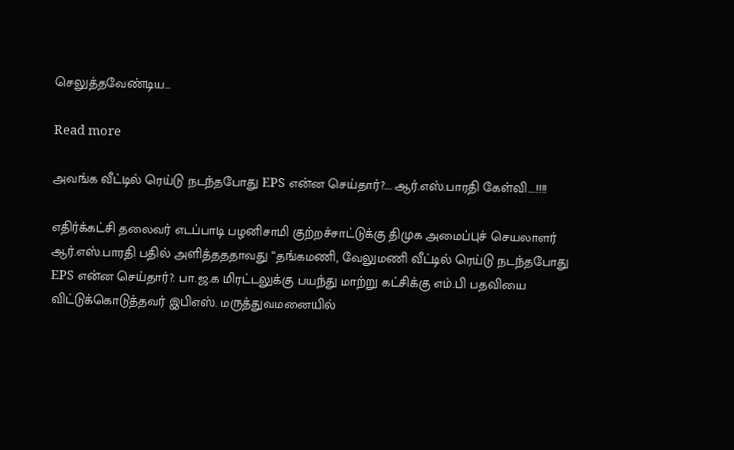செலுத்தவேண்டிய…

Read more

அவங்க வீட்டில் ரெய்டு நடந்தபோது EPS என்ன செய்தார்?…. ஆர்.எஸ்.பாரதி கேள்வி….!!!!

எதிர்க்கட்சி தலைவர் எடப்பாடி பழனிசாமி குற்றச்சாட்டுக்கு திமுக அமைப்புச் செயலாளர் ஆர்.எஸ்.பாரதி பதில் அளித்தததாவது “தங்கமணி, வேலுமணி வீட்டில் ரெய்டு நடந்தபோது EPS என்ன செய்தார்?. பா.ஜ.க மிரட்டலுக்கு பயந்து மாற்று கட்சிக்கு எம்.பி பதவியை விட்டுக்கொடுத்தவர் இபிஎஸ். மருத்துவமனையில்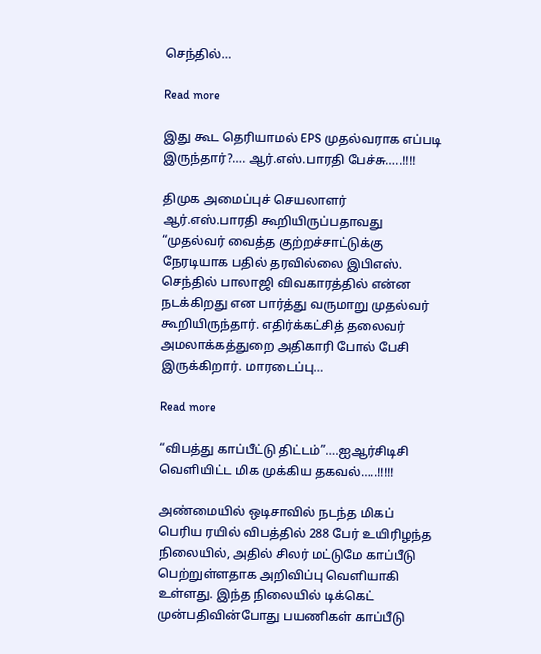செந்தில்…

Read more

இது கூட தெரியாமல் EPS முதல்வராக எப்படி இருந்தார்?…. ஆர்.எஸ்.பாரதி பேச்சு…..!!!!

திமுக அமைப்புச் செயலாளர் ஆர்.எஸ்.பாரதி கூறியிருப்பதாவது “முதல்வர் வைத்த குற்றச்சாட்டுக்கு நேரடியாக பதில் தரவில்லை இபிஎஸ். செந்தில் பாலாஜி விவகாரத்தில் என்ன நடக்கிறது என பார்த்து வருமாறு முதல்வர் கூறியிருந்தார். எதிர்க்கட்சித் தலைவர் அமலாக்கத்துறை அதிகாரி போல் பேசி இருக்கிறார். மாரடைப்பு…

Read more

“விபத்து காப்பீட்டு திட்டம்”….ஐஆர்சிடிசி வெளியிட்ட மிக முக்கிய தகவல்…..!!!!!

அண்மையில் ஒடிசாவில் நடந்த மிகப் பெரிய ரயில் விபத்தில் 288 பேர் உயிரிழந்த நிலையில், அதில் சிலர் மட்டுமே காப்பீடு பெற்றுள்ளதாக அறிவிப்பு வெளியாகி உள்ளது. இந்த நிலையில் டிக்கெட் முன்பதிவின்போது பயணிகள் காப்பீடு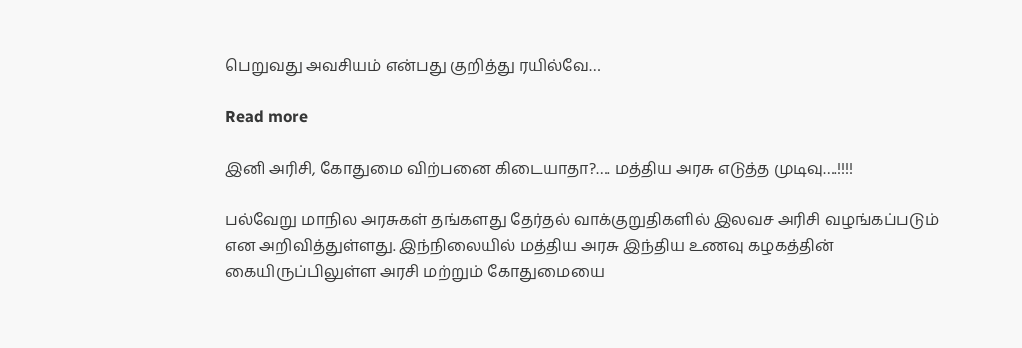பெறுவது அவசியம் என்பது குறித்து ரயில்வே…

Read more

இனி அரிசி, கோதுமை விற்பனை கிடையாதா?…. மத்திய அரசு எடுத்த முடிவு….!!!!

பல்வேறு மாநில அரசுகள் தங்களது தேர்தல் வாக்குறுதிகளில் இலவச அரிசி வழங்கப்படும் என அறிவித்துள்ளது. இந்நிலையில் மத்திய அரசு இந்திய உணவு கழகத்தின் கையிருப்பிலுள்ள அரசி மற்றும் கோதுமையை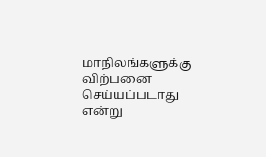மாநிலங்களுக்கு விற்பனை செய்யப்படாது என்று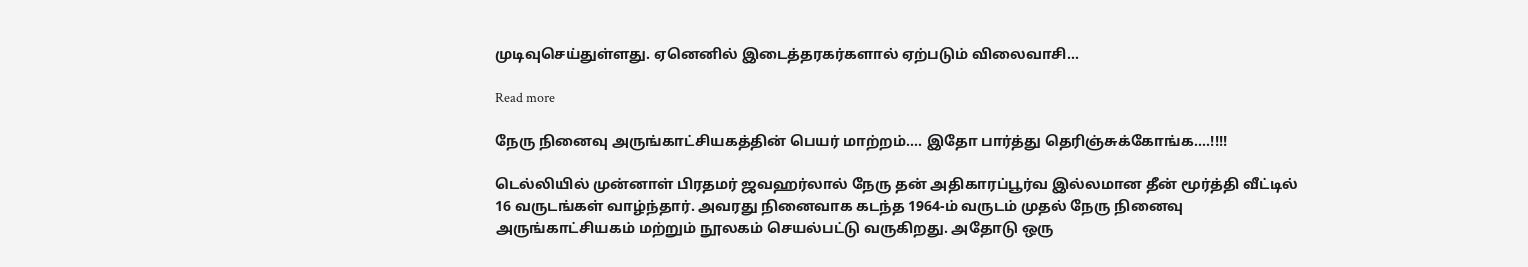முடிவுசெய்துள்ளது. ஏனெனில் இடைத்தரகர்களால் ஏற்படும் விலைவாசி…

Read more

நேரு நினைவு அருங்காட்சியகத்தின் பெயர் மாற்றம்…. இதோ பார்த்து தெரிஞ்சுக்கோங்க….!!!!

டெல்லியில் முன்னாள் பிரதமர் ஜவஹர்லால் நேரு தன் அதிகாரப்பூர்வ இல்லமான தீன் மூர்த்தி வீட்டில் 16 வருடங்கள் வாழ்ந்தார். அவரது நினைவாக கடந்த 1964-ம் வருடம் முதல் நேரு நினைவு அருங்காட்சியகம் மற்றும் நூலகம் செயல்பட்டு வருகிறது. அதோடு ஒரு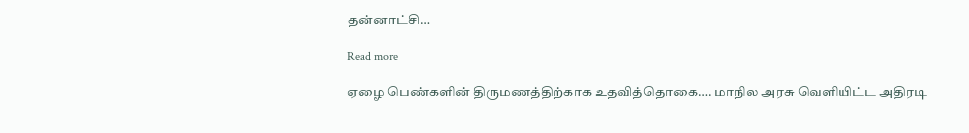தன்னாட்சி…

Read more

ஏழை பெண்களின் திருமணத்திற்காக உதவித்தொகை…. மாநில அரசு வெளியிட்ட அதிரடி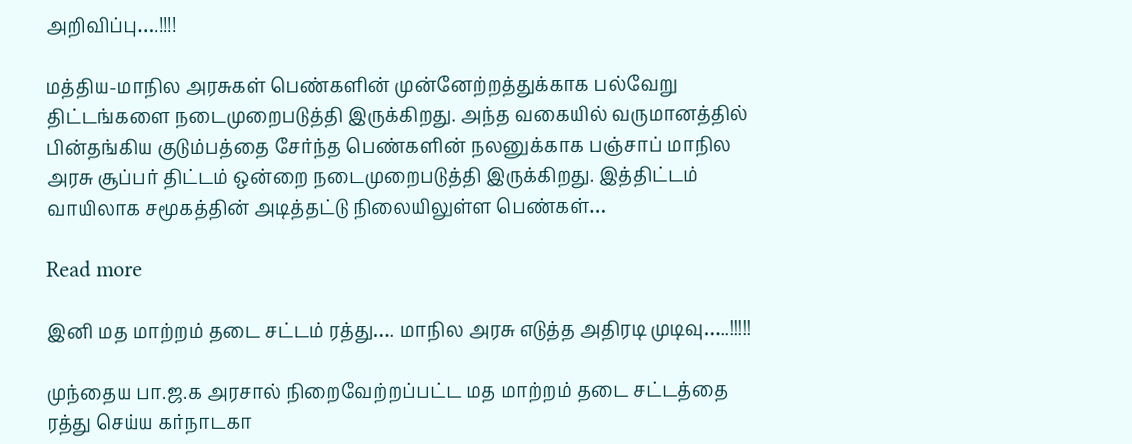அறிவிப்பு….!!!!

மத்திய-மாநில அரசுகள் பெண்களின் முன்னேற்றத்துக்காக பல்வேறு திட்டங்களை நடைமுறைபடுத்தி இருக்கிறது. அந்த வகையில் வருமானத்தில் பின்தங்கிய குடும்பத்தை சேர்ந்த பெண்களின் நலனுக்காக பஞ்சாப் மாநில அரசு சூப்பர் திட்டம் ஒன்றை நடைமுறைபடுத்தி இருக்கிறது. இத்திட்டம் வாயிலாக சமூகத்தின் அடித்தட்டு நிலையிலுள்ள பெண்கள்…

Read more

இனி மத மாற்றம் தடை சட்டம் ரத்து…. மாநில அரசு எடுத்த அதிரடி முடிவு…..!!!!!

முந்தைய பா.ஜ.க அரசால் நிறைவேற்றப்பட்ட மத மாற்றம் தடை சட்டத்தை ரத்து செய்ய கர்நாடகா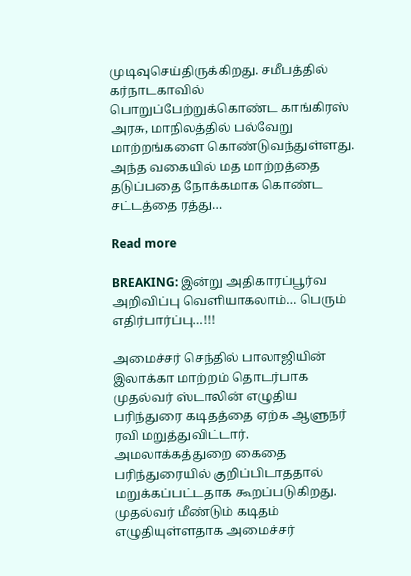முடிவுசெய்திருக்கிறது. சமீபத்தில் கர்நாடகாவில் பொறுப்பேற்றுக்கொண்ட காங்கிரஸ் அரசு, மாநிலத்தில் பல்வேறு மாற்றங்களை கொண்டுவந்துள்ளது. அந்த வகையில் மத மாற்றத்தை தடுப்பதை நோக்கமாக கொண்ட சட்டத்தை ரத்து…

Read more

BREAKING: இன்று அதிகாரப்பூர்வ அறிவிப்பு வெளியாகலாம்… பெரும் எதிர்பார்ப்பு…!!!

அமைச்சர் செந்தில் பாலாஜியின் இலாக்கா மாற்றம் தொடர்பாக முதல்வர் ஸ்டாலின் எழுதிய பரிந்துரை கடிதத்தை ஏற்க ஆளுநர் ரவி மறுத்துவிட்டார். அமலாக்கத்துறை கைதை பரிந்துரையில் குறிப்பிடாததால் மறுக்கப்பட்டதாக கூறப்படுகிறது. முதல்வர் மீண்டும் கடிதம் எழுதியுள்ளதாக அமைச்சர்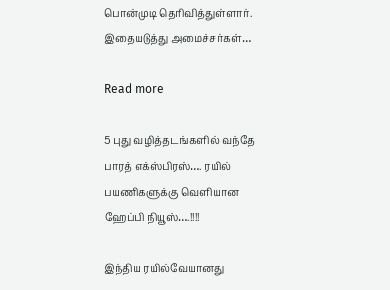பொன்முடி தெரிவித்துள்ளார். இதையடுத்து அமைச்சர்கள்…

Read more

5 புது வழித்தடங்களில் வந்தே பாரத் எக்ஸ்பிரஸ்…. ரயில் பயணிகளுக்கு வெளியான ஹேப்பி நியூஸ்….!!!!

இந்திய ரயில்வேயானது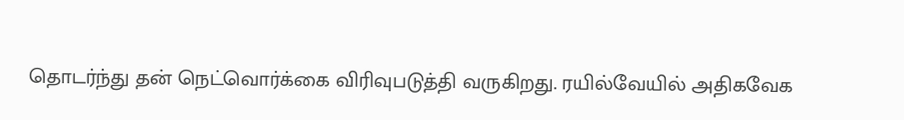தொடர்ந்து தன் நெட்வொர்க்கை விரிவுபடுத்தி வருகிறது. ரயில்வேயில் அதிகவேக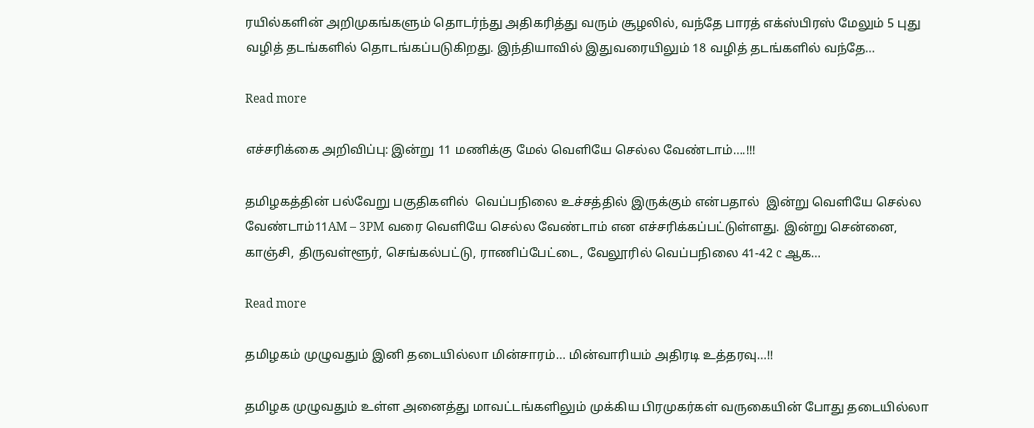ரயில்களின் அறிமுகங்களும் தொடர்ந்து அதிகரித்து வரும் சூழலில், வந்தே பாரத் எக்ஸ்பிரஸ் மேலும் 5 புது வழித் தடங்களில் தொடங்கப்படுகிறது. இந்தியாவில் இதுவரையிலும் 18 வழித் தடங்களில் வந்தே…

Read more

எச்சரிக்கை அறிவிப்பு: இன்று 11 மணிக்கு மேல் வெளியே செல்ல வேண்டாம்….!!!

தமிழகத்தின் பல்வேறு பகுதிகளில்  வெப்பநிலை உச்சத்தில் இருக்கும் என்பதால்  இன்று வெளியே செல்ல வேண்டாம்11AM – 3PM வரை வெளியே செல்ல வேண்டாம் என எச்சரிக்கப்பட்டுள்ளது. இன்று சென்னை, காஞ்சி, திருவள்ளூர், செங்கல்பட்டு, ராணிப்பேட்டை, வேலூரில் வெப்பநிலை 41-42 c ஆக…

Read more

தமிழகம் முழுவதும் இனி தடையில்லா மின்சாரம்… மின்வாரியம் அதிரடி உத்தரவு…!!

தமிழக முழுவதும் உள்ள அனைத்து மாவட்டங்களிலும் முக்கிய பிரமுகர்கள் வருகையின் போது தடையில்லா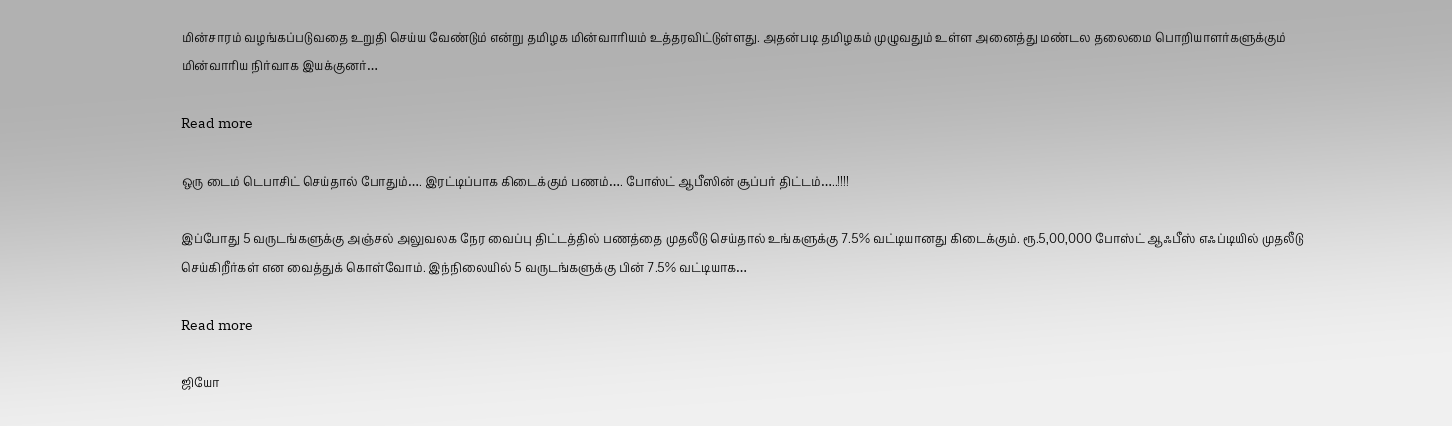மின்சாரம் வழங்கப்படுவதை உறுதி செய்ய வேண்டும் என்று தமிழக மின்வாரியம் உத்தரவிட்டுள்ளது. அதன்படி தமிழகம் முழுவதும் உள்ள அனைத்து மண்டல தலைமை பொறியாளர்களுக்கும் மின்வாரிய நிர்வாக இயக்குனர்…

Read more

ஒரு டைம் டெபாசிட் செய்தால் போதும்…. இரட்டிப்பாக கிடைக்கும் பணம்…. போஸ்ட் ஆபீஸின் சூப்பர் திட்டம்…..!!!!

இப்போது 5 வருடங்களுக்கு அஞ்சல் அலுவலக நேர வைப்பு திட்டத்தில் பணத்தை முதலீடு செய்தால் உங்களுக்கு 7.5% வட்டியானது கிடைக்கும். ரூ.5,00,000 போஸ்ட் ஆஃபீஸ் எஃப்டியில் முதலீடு செய்கிறீர்கள் என வைத்துக் கொள்வோம். இந்நிலையில் 5 வருடங்களுக்கு பின் 7.5% வட்டியாக…

Read more

ஜியோ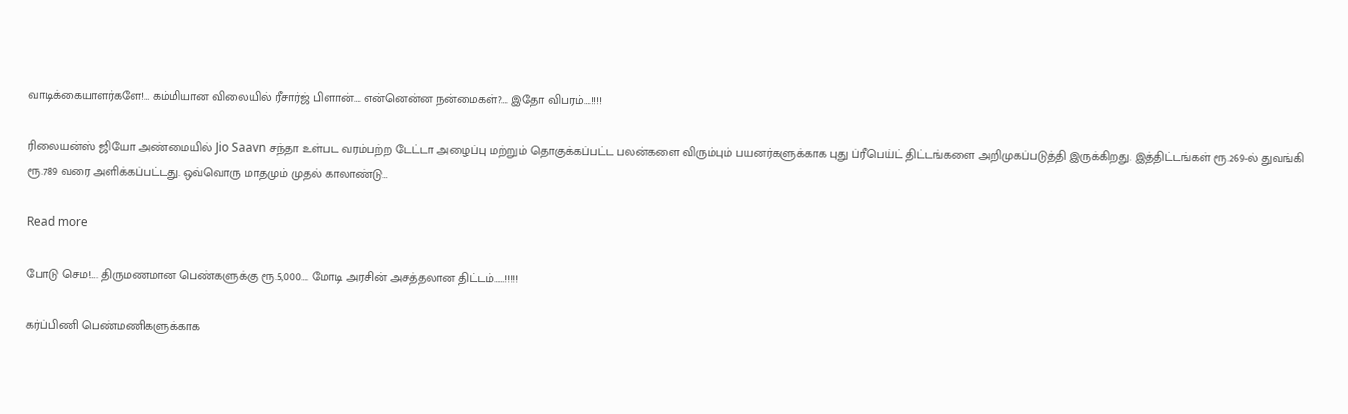வாடிக்கையாளர்களே!… கம்மியான விலையில் ரீசார்ஜ் பிளான்…. என்னென்ன நன்மைகள்?…. இதோ விபரம்….!!!!

ரிலையன்ஸ் ஜியோ அண்மையில் Jio Saavn சந்தா உள்பட வரம்பற்ற டேட்டா அழைப்பு மற்றும் தொகுக்கப்பட்ட பலன்களை விரும்பும் பயனர்களுக்காக புது ப்ரீபெய்ட் திட்டங்களை அறிமுகப்படுத்தி இருக்கிறது. இத்திட்டங்கள் ரூ.269-ல் துவங்கி ரூ.789 வரை அளிக்கப்பட்டது. ஒவ்வொரு மாதமும் முதல் காலாண்டு…

Read more

போடு செம!…. திருமணமான பெண்களுக்கு ரூ.5,000…. மோடி அரசின் அசத்தலான திட்டம்……!!!!!

கர்ப்பிணி பெண்மணிகளுக்காக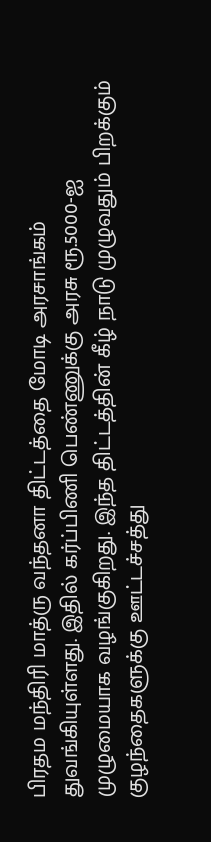பிரதம மந்திரி மாத்ரு வந்தனா திட்டத்தை மோடி அரசாங்கம் துவங்கியுள்ளது. இதில் கர்ப்பிணி பெண்ணுக்கு அரசு ரூ.5000-ஐ முழுமையாக வழங்குகிறது. இந்த திட்டத்தின் கீழ் நாடு முழுவதும் பிறக்கும் குழந்தைகளுக்கு ஊட்டச்சத்து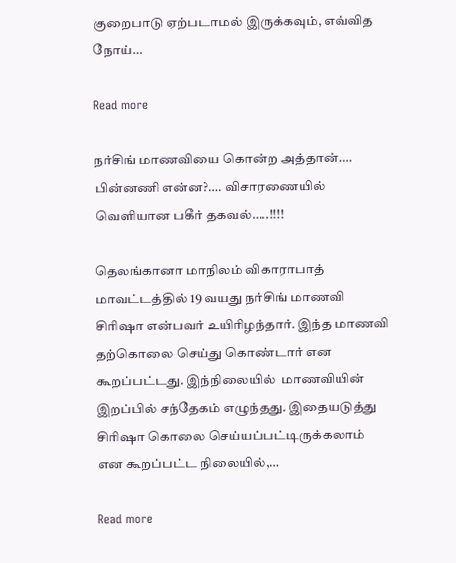குறைபாடு ஏற்படாமல் இருக்கவும், எவ்வித நோய்…

Read more

நர்சிங் மாணவியை கொன்ற அத்தான்…. பின்னணி என்ன?…. விசாரணையில் வெளியான பகீர் தகவல்…..!!!!

தெலங்கானா மாநிலம் விகாராபாத் மாவட்டத்தில் 19 வயது நர்சிங் மாணவி சிரிஷா என்பவர் உயிரிழந்தார். இந்த மாணவி தற்கொலை செய்து கொண்டார் என கூறப்பட்டது. இந்நிலையில்  மாணவியின் இறப்பில் சந்தேகம் எழுந்தது. இதையடுத்து சிரிஷா கொலை செய்யப்பட்டிருக்கலாம் என கூறப்பட்ட நிலையில்,…

Read more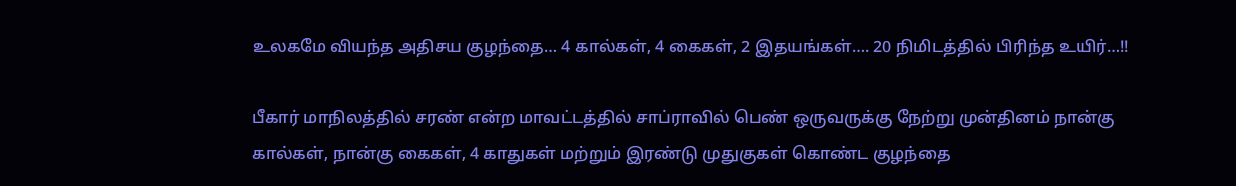உலகமே வியந்த அதிசய குழந்தை… 4 கால்கள், 4 கைகள், 2 இதயங்கள்…. 20 நிமிடத்தில் பிரிந்த உயிர்…!!

பீகார் மாநிலத்தில் சரண் என்ற மாவட்டத்தில் சாப்ராவில் பெண் ஒருவருக்கு நேற்று முன்தினம் நான்கு கால்கள், நான்கு கைகள், 4 காதுகள் மற்றும் இரண்டு முதுகுகள் கொண்ட குழந்தை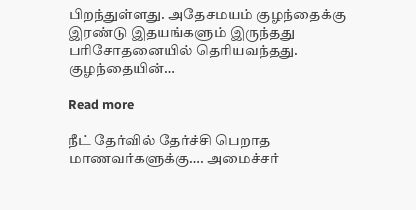பிறந்துள்ளது. அதேசமயம் குழந்தைக்கு இரண்டு இதயங்களும் இருந்தது பரிசோதனையில் தெரியவந்தது. குழந்தையின்…

Read more

நீட் தேர்வில் தேர்ச்சி பெறாத மாணவர்களுக்கு…. அமைச்சர்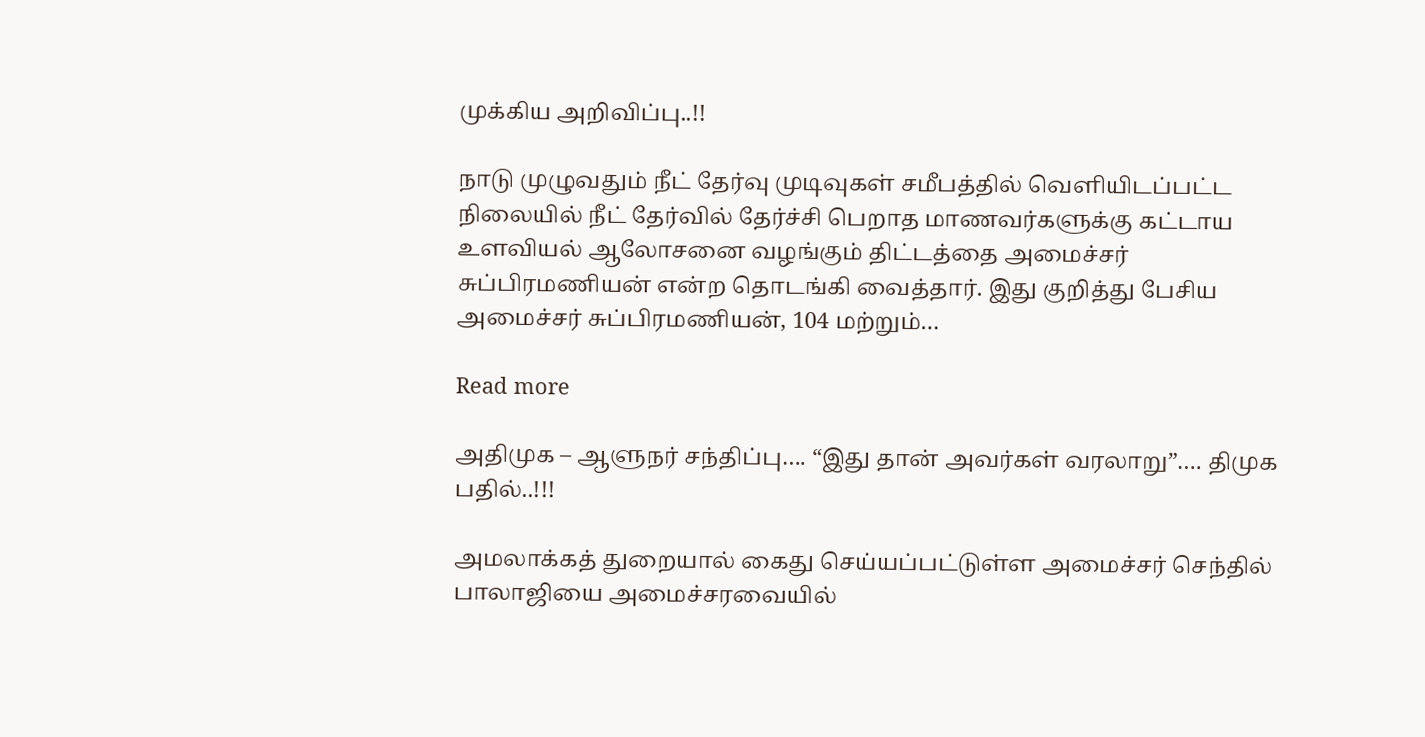முக்கிய அறிவிப்பு..!!

நாடு முழுவதும் நீட் தேர்வு முடிவுகள் சமீபத்தில் வெளியிடப்பட்ட நிலையில் நீட் தேர்வில் தேர்ச்சி பெறாத மாணவர்களுக்கு கட்டாய உளவியல் ஆலோசனை வழங்கும் திட்டத்தை அமைச்சர் சுப்பிரமணியன் என்ற தொடங்கி வைத்தார். இது குறித்து பேசிய அமைச்சர் சுப்பிரமணியன், 104 மற்றும்…

Read more

அதிமுக – ஆளுநர் சந்திப்பு…. “இது தான் அவர்கள் வரலாறு”…. திமுக பதில்..!!!

அமலாக்கத் துறையால் கைது செய்யப்பட்டுள்ள அமைச்சர் செந்தில் பாலாஜியை அமைச்சரவையில்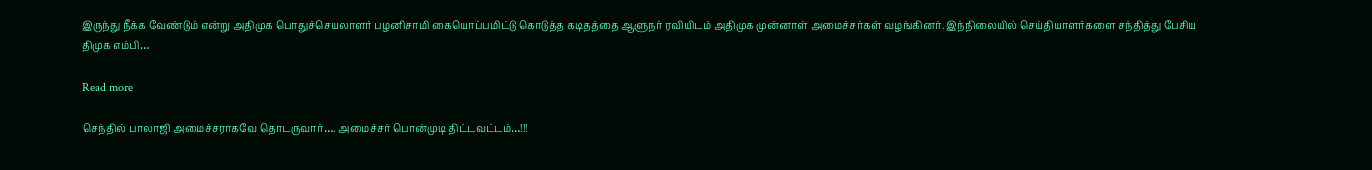இருந்து நீக்க வேண்டும் என்று அதிமுக பொதுச்செயலாளர் பழனிசாமி கையொப்பமிட்டு கொடுத்த கடிதத்தை ஆளுநர் ரவியிடம் அதிமுக முன்னாள் அமைச்சர்கள் வழங்கினர். இந்நிலையில் செய்தியாளர்களை சந்தித்து பேசிய திமுக எம்பி…

Read more

செந்தில் பாலாஜி அமைச்சராகவே தொடருவார்…. அமைச்சர் பொன்முடி திட்டவட்டம்…!!!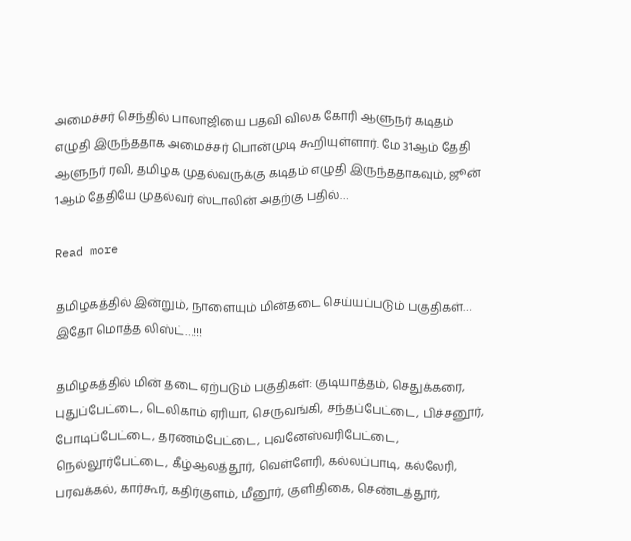அமைச்சர் செந்தில் பாலாஜியை பதவி விலக கோரி ஆளுநர் கடிதம் எழுதி இருந்ததாக அமைச்சர் பொன்முடி கூறியுள்ளார். மே 31ஆம் தேதி ஆளுநர் ரவி, தமிழக முதல்வருக்கு கடிதம் எழுதி இருந்ததாகவும், ஜூன் 1ஆம் தேதியே முதல்வர் ஸ்டாலின் அதற்கு பதில்…

Read more

தமிழகத்தில் இன்றும், நாளையும் மின்தடை செய்யப்படும் பகுதிகள்… இதோ மொத்த லிஸ்ட்…!!!

தமிழகத்தில் மின் தடை ஏற்படும் பகுதிகள்: குடியாத்தம், செதுக்கரை, புதுப்பேட்டை, டெலிகாம் ஏரியா, செருவங்கி, சந்தப்பேட்டை, பிச்சனூர், போடிப்பேட்டை, தரணம்பேட்டை, புவனேஸ்வரிபேட்டை, நெல்லூர்பேட்டை, கீழ்ஆலத்தூர், வெள்ளேரி, கல்லப்பாடி, கல்லேரி, பரவக்கல், கார்கூர், கதிர்குளம், மீனூர், குளிதிகை, செண்டத்தூர்,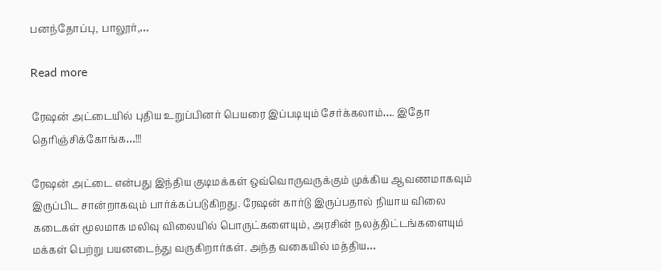பனந்தோப்பு, பாலூர்,…

Read more

ரேஷன் அட்டையில் புதிய உறுப்பினர் பெயரை இப்படியும் சேர்க்கலாம்…. இதோ தெரிஞ்சிக்கோங்க…!!!

ரேஷன் அட்டை என்பது இந்திய குடிமக்கள் ஒவ்வொருவருக்கும் முக்கிய ஆவணமாகவும் இருப்பிட சான்றாகவும் பார்க்கப்படுகிறது. ரேஷன் கார்டு இருப்பதால் நியாய விலை கடைகள் மூலமாக மலிவு விலையில் பொருட்களையும், அரசின் நலத்திட்டங்களையும் மக்கள் பெற்று பயனடைந்து வருகிறார்கள். அந்த வகையில் மத்திய…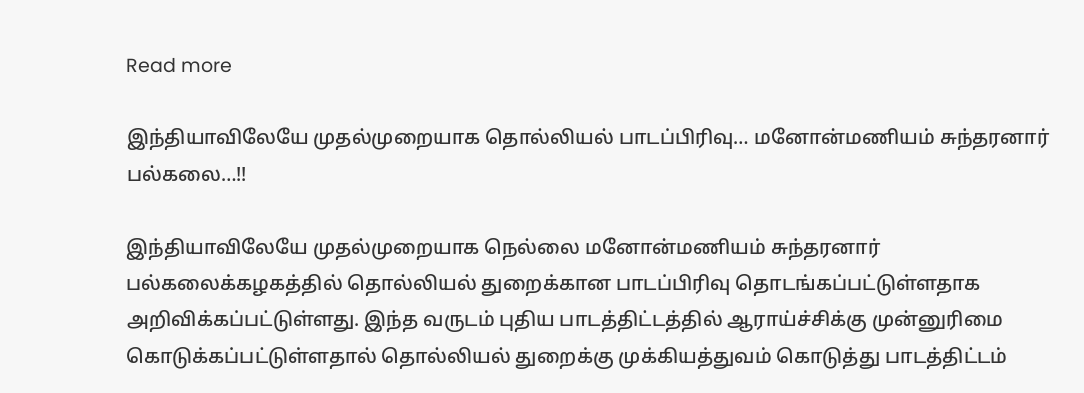Read more

இந்தியாவிலேயே முதல்முறையாக தொல்லியல் பாடப்பிரிவு… மனோன்மணியம் சுந்தரனார் பல்கலை…!!

இந்தியாவிலேயே முதல்முறையாக நெல்லை மனோன்மணியம் சுந்தரனார் பல்கலைக்கழகத்தில் தொல்லியல் துறைக்கான பாடப்பிரிவு தொடங்கப்பட்டுள்ளதாக அறிவிக்கப்பட்டுள்ளது. இந்த வருடம் புதிய பாடத்திட்டத்தில் ஆராய்ச்சிக்கு முன்னுரிமை கொடுக்கப்பட்டுள்ளதால் தொல்லியல் துறைக்கு முக்கியத்துவம் கொடுத்து பாடத்திட்டம்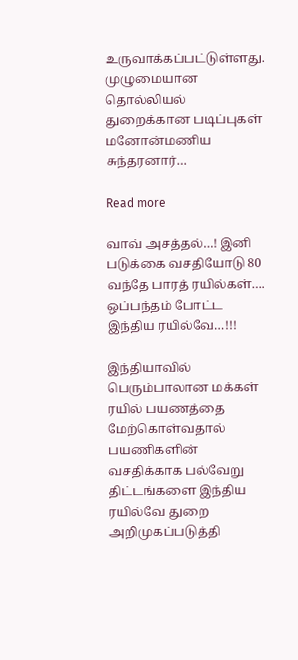உருவாக்கப்பட்டுள்ளது. முழுமையான தொல்லியல் துறைக்கான படிப்புகள் மனோன்மணிய சுந்தரனார்…

Read more

வாவ் அசத்தல்…! இனி படுக்கை வசதியோடு 80 வந்தே பாரத் ரயில்கள்…. ஒப்பந்தம் போட்ட இந்திய ரயில்வே…!!!

இந்தியாவில் பெரும்பாலான மக்கள் ரயில் பயணத்தை மேற்கொள்வதால் பயணிகளின் வசதிக்காக பல்வேறு திட்டங்களை இந்திய ரயில்வே துறை அறிமுகப்படுத்தி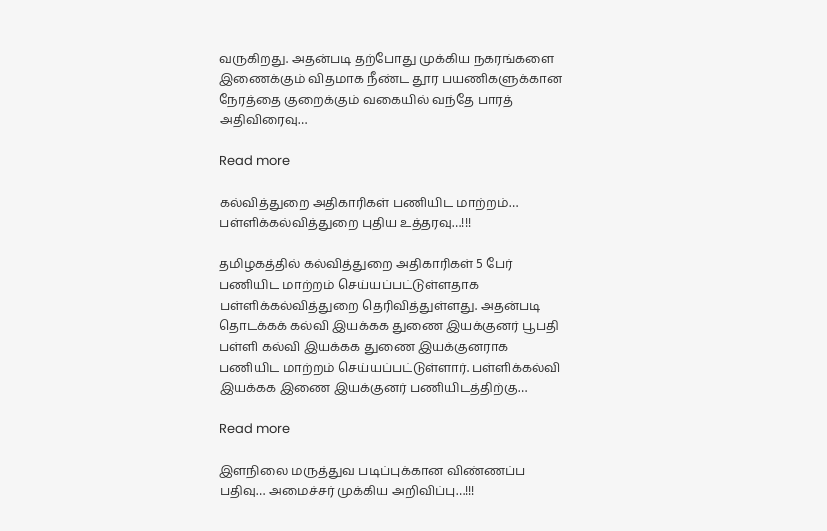வருகிறது. அதன்படி தற்போது முக்கிய நகரங்களை இணைக்கும் விதமாக நீண்ட தூர பயணிகளுக்கான நேரத்தை குறைக்கும் வகையில் வந்தே பாரத் அதிவிரைவு…

Read more

கல்வித்துறை அதிகாரிகள் பணியிட மாற்றம்… பள்ளிக்கல்வித்துறை புதிய உத்தரவு…!!!

தமிழகத்தில் கல்வித்துறை அதிகாரிகள் 5 பேர் பணியிட மாற்றம் செய்யப்பட்டுள்ளதாக பள்ளிக்கல்வித்துறை தெரிவித்துள்ளது. அதன்படி தொடக்கக் கல்வி இயக்கக துணை இயக்குனர் பூபதி பள்ளி கல்வி இயக்கக துணை இயக்குனராக பணியிட மாற்றம் செய்யப்பட்டுள்ளார். பள்ளிக்கல்வி இயக்கக இணை இயக்குனர் பணியிடத்திற்கு…

Read more

இளநிலை மருத்துவ படிப்புக்கான விண்ணப்ப பதிவு… அமைச்சர் முக்கிய அறிவிப்பு…!!!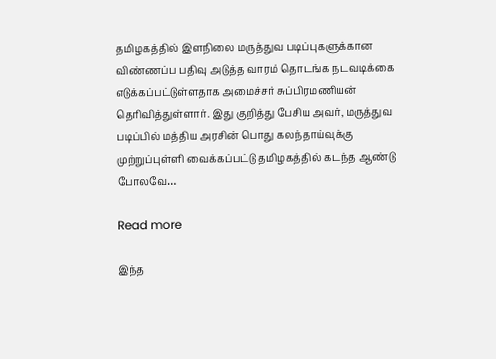தமிழகத்தில் இளநிலை மருத்துவ படிப்புகளுக்கான விண்ணப்ப பதிவு அடுத்த வாரம் தொடங்க நடவடிக்கை எடுக்கப்பட்டுள்ளதாக அமைச்சர் சுப்பிரமணியன் தெரிவித்துள்ளார். இது குறித்து பேசிய அவர், மருத்துவ படிப்பில் மத்திய அரசின் பொது கலந்தாய்வுக்கு முற்றுப்புள்ளி வைக்கப்பட்டு தமிழகத்தில் கடந்த ஆண்டு போலவே…

Read more

இந்த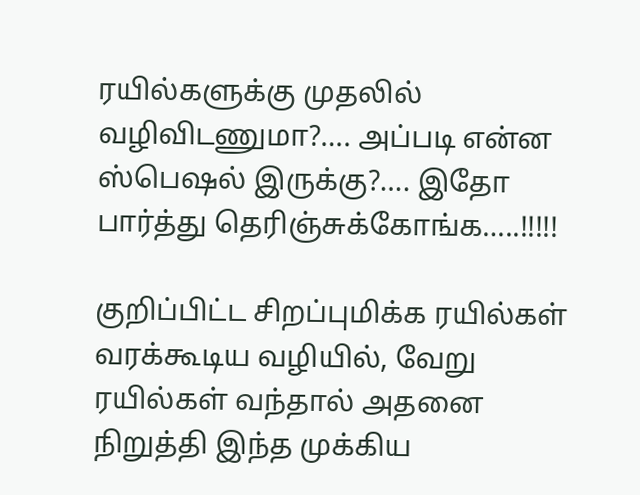ரயில்களுக்கு முதலில் வழிவிடணுமா?…. அப்படி என்ன ஸ்பெஷல் இருக்கு?…. இதோ பார்த்து தெரிஞ்சுக்கோங்க…..!!!!!

குறிப்பிட்ட சிறப்புமிக்க ரயில்கள் வரக்கூடிய வழியில், வேறு ரயில்கள் வந்தால் அதனை நிறுத்தி இந்த முக்கிய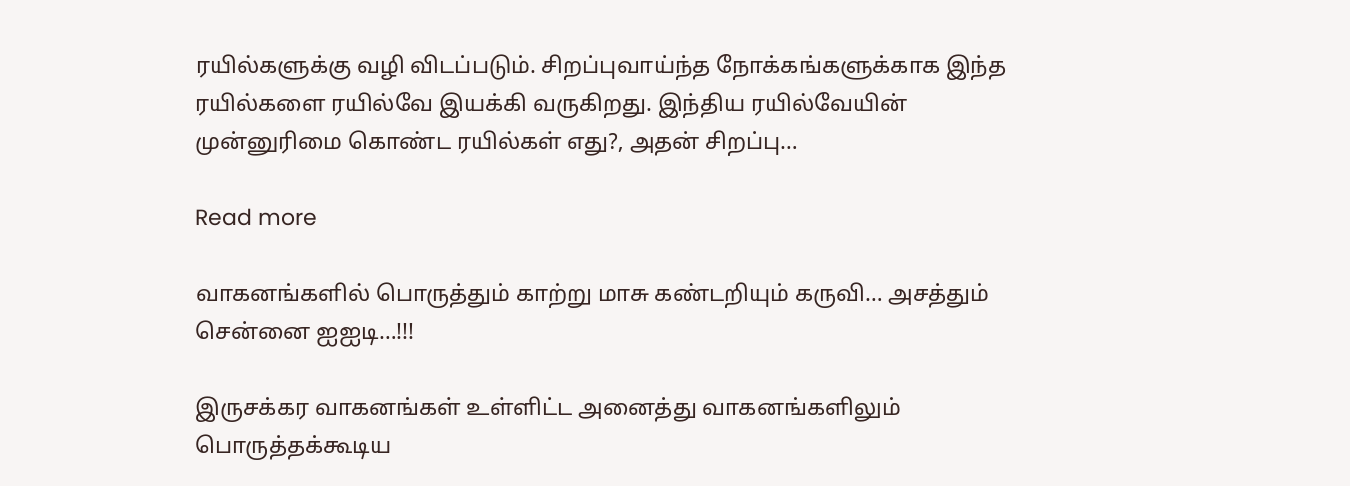ரயில்களுக்கு வழி விடப்படும். சிறப்புவாய்ந்த நோக்கங்களுக்காக இந்த ரயில்களை ரயில்வே இயக்கி வருகிறது. இந்திய ரயில்வேயின் முன்னுரிமை கொண்ட ரயில்கள் எது?, அதன் சிறப்பு…

Read more

வாகனங்களில் பொருத்தும் காற்று மாசு கண்டறியும் கருவி… அசத்தும் சென்னை ஐஐடி…!!!

இருசக்கர வாகனங்கள் உள்ளிட்ட அனைத்து வாகனங்களிலும் பொருத்தக்கூடிய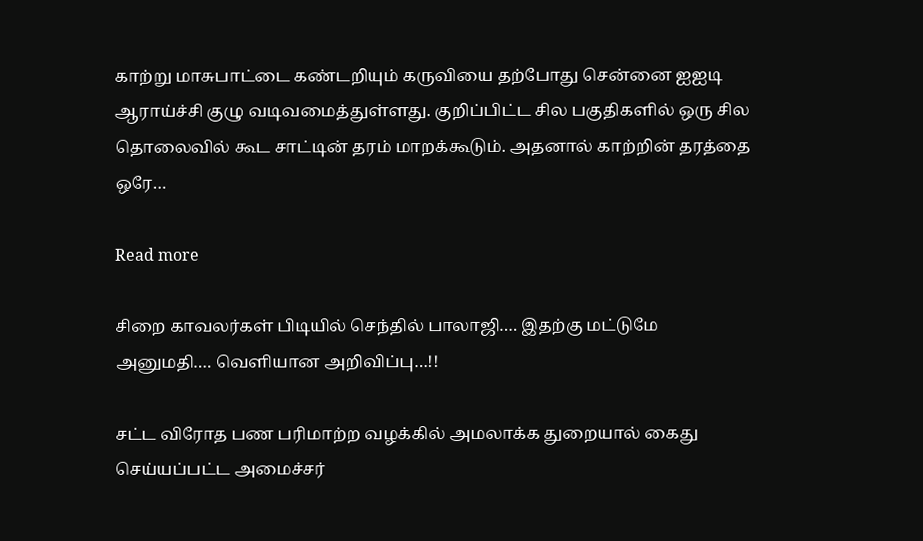காற்று மாசுபாட்டை கண்டறியும் கருவியை தற்போது சென்னை ஐஐடி ஆராய்ச்சி குழு வடிவமைத்துள்ளது. குறிப்பிட்ட சில பகுதிகளில் ஒரு சில தொலைவில் கூட சாட்டின் தரம் மாறக்கூடும். அதனால் காற்றின் தரத்தை ஒரே…

Read more

சிறை காவலர்கள் பிடியில் செந்தில் பாலாஜி…. இதற்கு மட்டுமே அனுமதி…. வெளியான அறிவிப்பு…!!

சட்ட விரோத பண பரிமாற்ற வழக்கில் அமலாக்க துறையால் கைது செய்யப்பட்ட அமைச்சர்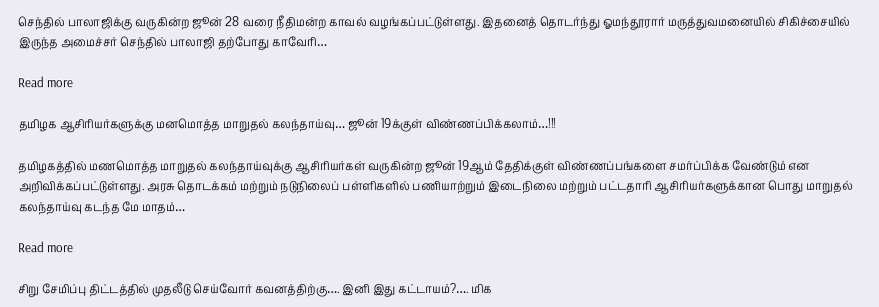செந்தில் பாலாஜிக்கு வருகின்ற ஜூன் 28 வரை நீதிமன்ற காவல் வழங்கப்பட்டுள்ளது. இதனைத் தொடர்ந்து ஓமந்தூரார் மருத்துவமனையில் சிகிச்சையில் இருந்த அமைச்சர் செந்தில் பாலாஜி தற்போது காவேரி…

Read more

தமிழக ஆசிரியர்களுக்கு மனமொத்த மாறுதல் கலந்தாய்வு… ஜூன் 19க்குள் விண்ணப்பிக்கலாம்…!!!

தமிழகத்தில் மணமொத்த மாறுதல் கலந்தாய்வுக்கு ஆசிரியர்கள் வருகின்ற ஜூன் 19ஆம் தேதிக்குள் விண்ணப்பங்களை சமர்ப்பிக்க வேண்டும் என அறிவிக்கப்பட்டுள்ளது. அரசு தொடக்கம் மற்றும் நடுநிலைப் பள்ளிகளில் பணியாற்றும் இடைநிலை மற்றும் பட்டதாரி ஆசிரியர்களுக்கான பொது மாறுதல் கலந்தாய்வு கடந்த மே மாதம்…

Read more

சிறு சேமிப்பு திட்டத்தில் முதலீடு செய்வோர் கவனத்திற்கு…. இனி இது கட்டாயம்?…. மிக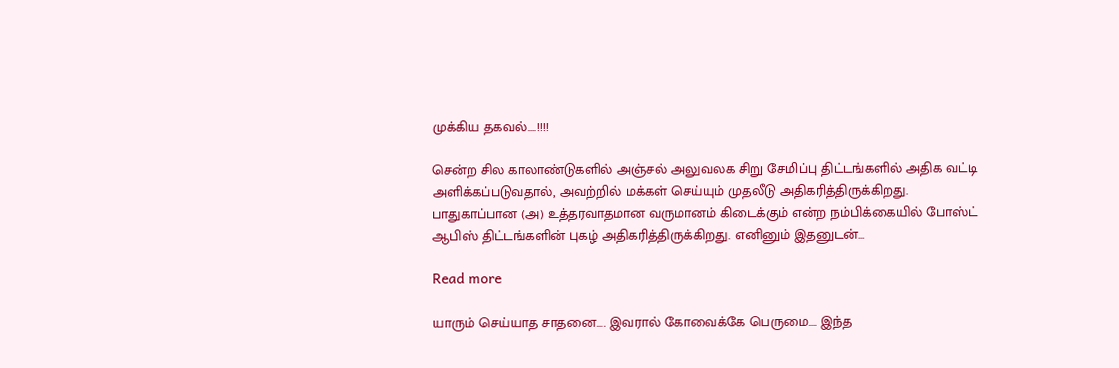முக்கிய தகவல்….!!!!

சென்ற சில காலாண்டுகளில் அஞ்சல் அலுவலக சிறு சேமிப்பு திட்டங்களில் அதிக வட்டி அளிக்கப்படுவதால், அவற்றில் மக்கள் செய்யும் முதலீடு அதிகரித்திருக்கிறது. பாதுகாப்பான (அ) உத்தரவாதமான வருமானம் கிடைக்கும் என்ற நம்பிக்கையில் போஸ்ட் ஆபிஸ் திட்டங்களின் புகழ் அதிகரித்திருக்கிறது. எனினும் இதனுடன்…

Read more

யாரும் செய்யாத சாதனை…. இவரால் கோவைக்கே பெருமை…. இந்த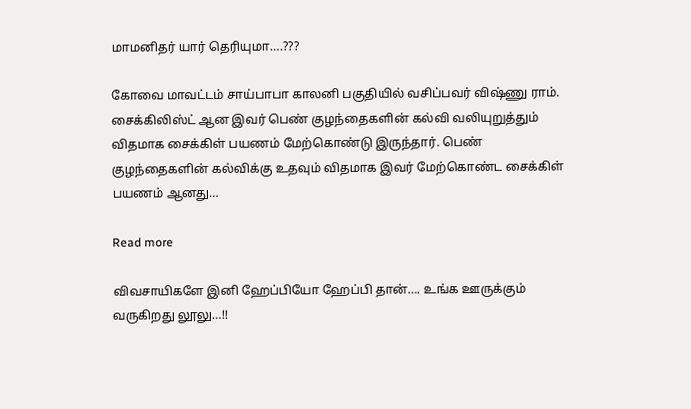மாமனிதர் யார் தெரியுமா….???

கோவை மாவட்டம் சாய்பாபா காலனி பகுதியில் வசிப்பவர் விஷ்ணு ராம். சைக்கிலிஸ்ட் ஆன இவர் பெண் குழந்தைகளின் கல்வி வலியுறுத்தும் விதமாக சைக்கிள் பயணம் மேற்கொண்டு இருந்தார். பெண் குழந்தைகளின் கல்விக்கு உதவும் விதமாக இவர் மேற்கொண்ட சைக்கிள் பயணம் ஆனது…

Read more

விவசாயிகளே இனி ஹேப்பியோ ஹேப்பி தான்…. உங்க ஊருக்கும் வருகிறது லூலு…!!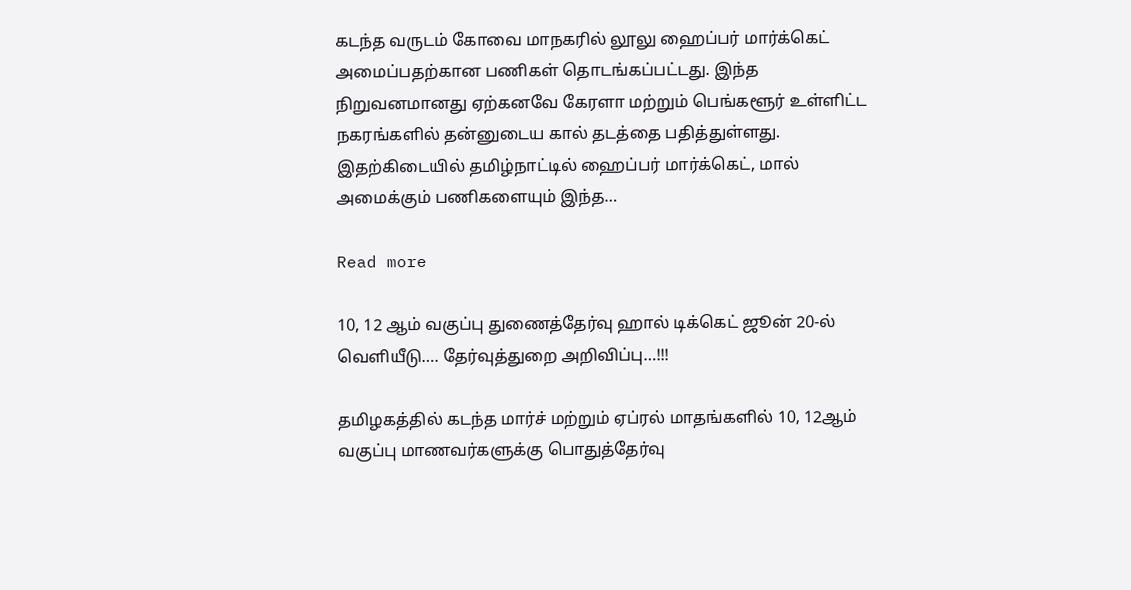கடந்த வருடம் கோவை மாநகரில் லூலு ஹைப்பர் மார்க்கெட் அமைப்பதற்கான பணிகள் தொடங்கப்பட்டது. இந்த நிறுவனமானது ஏற்கனவே கேரளா மற்றும் பெங்களூர் உள்ளிட்ட நகரங்களில் தன்னுடைய கால் தடத்தை பதித்துள்ளது. இதற்கிடையில் தமிழ்நாட்டில் ஹைப்பர் மார்க்கெட், மால் அமைக்கும் பணிகளையும் இந்த…

Read more

10, 12 ஆம் வகுப்பு துணைத்தேர்வு ஹால் டிக்கெட் ஜூன் 20-ல் வெளியீடு…. தேர்வுத்துறை அறிவிப்பு…!!!

தமிழகத்தில் கடந்த மார்ச் மற்றும் ஏப்ரல் மாதங்களில் 10, 12ஆம் வகுப்பு மாணவர்களுக்கு பொதுத்தேர்வு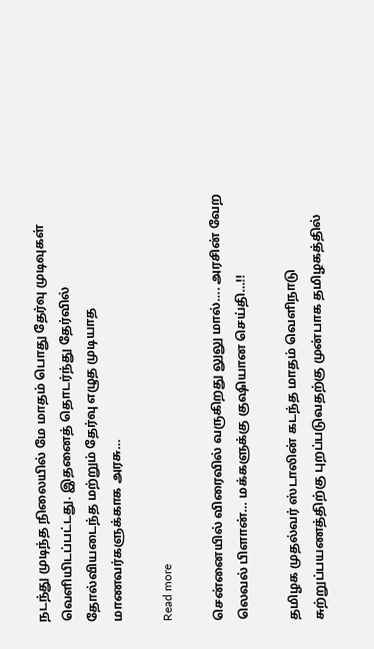நடந்து முடிந்த நிலையில் மே மாதம் பொது தேர்வு முடிவுகள் வெளியிடப்பட்டது. இதனைத் தொடர்ந்து தேர்வில் தோல்வியடைந்த மற்றும் தேர்வு எழுத முடியாத மாணவர்களுக்காக அரசு…

Read more

சென்னையில் விரைவில் வருகிறது லுலு மால்…. அரசின் வேற லெவல் பிளான்… மக்களுக்கு குஷியான செய்தி…!!

தமிழக முதல்வர் ஸ்டாலின் கடந்த மாதம் வெளிநாடு சுற்றுப்பயணத்திற்கு புறப்படுவதற்கு முன்பாக தமிழகத்தில்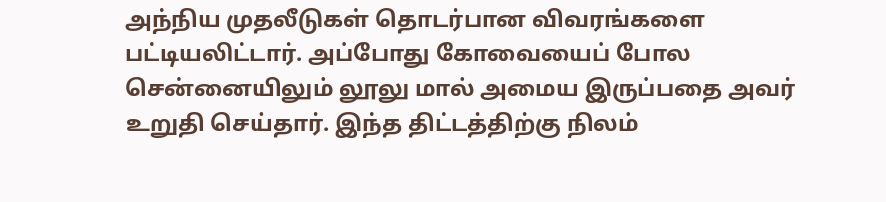அந்நிய முதலீடுகள் தொடர்பான விவரங்களை பட்டியலிட்டார். அப்போது கோவையைப் போல சென்னையிலும் லூலு மால் அமைய இருப்பதை அவர் உறுதி செய்தார். இந்த திட்டத்திற்கு நிலம்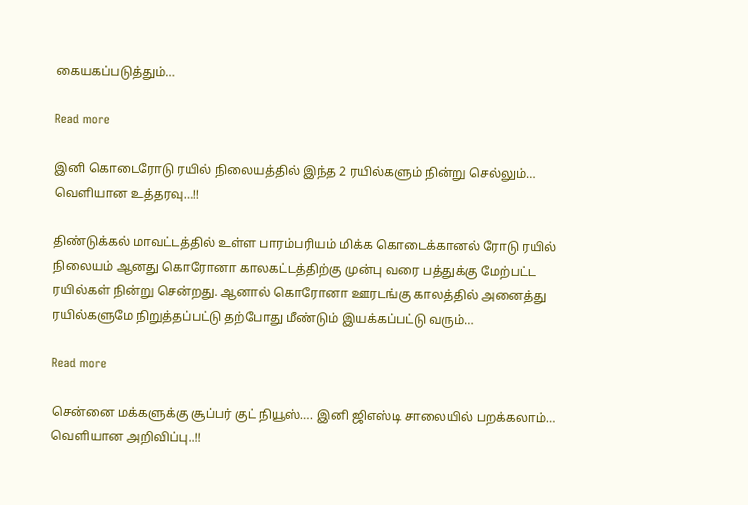கையகப்படுத்தும்…

Read more

இனி கொடைரோடு ரயில் நிலையத்தில் இந்த 2 ரயில்களும் நின்று செல்லும்… வெளியான உத்தரவு…!!

திண்டுக்கல் மாவட்டத்தில் உள்ள பாரம்பரியம் மிக்க கொடைக்கானல் ரோடு ரயில் நிலையம் ஆனது கொரோனா காலகட்டத்திற்கு முன்பு வரை பத்துக்கு மேற்பட்ட ரயில்கள் நின்று சென்றது. ஆனால் கொரோனா ஊரடங்கு காலத்தில் அனைத்து ரயில்களுமே நிறுத்தப்பட்டு தற்போது மீண்டும் இயக்கப்பட்டு வரும்…

Read more

சென்னை மக்களுக்கு சூப்பர் குட் நியூஸ்…. இனி ஜிஎஸ்டி சாலையில் பறக்கலாம்… வெளியான அறிவிப்பு..!!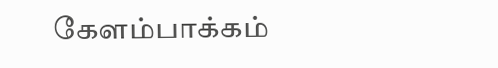கேளம்பாக்கம்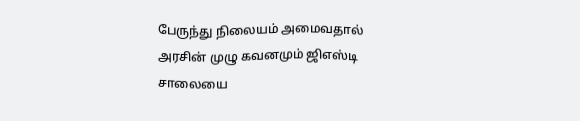பேருந்து நிலையம் அமைவதால் அரசின் முழு கவனமும் ஜிஎஸ்டி சாலையை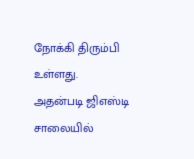நோக்கி திரும்பி உள்ளது. அதன்படி ஜிஎஸ்டி சாலையில்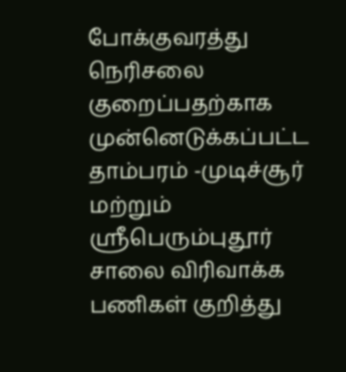போக்குவரத்து நெரிசலை குறைப்பதற்காக முன்னெடுக்கப்பட்ட தாம்பரம் -முடிச்சூர் மற்றும் ஸ்ரீபெரும்புதூர் சாலை விரிவாக்க பணிகள் குறித்து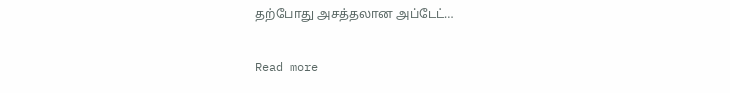தற்போது அசத்தலான அப்டேட்…

Read more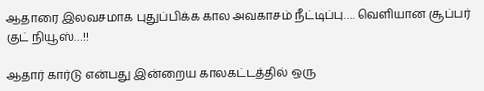ஆதாரை இலவசமாக புதுப்பிக்க கால அவகாசம் நீட்டிப்பு…. வெளியான சூப்பர் குட் நியூஸ்…!!

ஆதார் கார்டு என்பது இன்றைய காலகட்டத்தில் ஒரு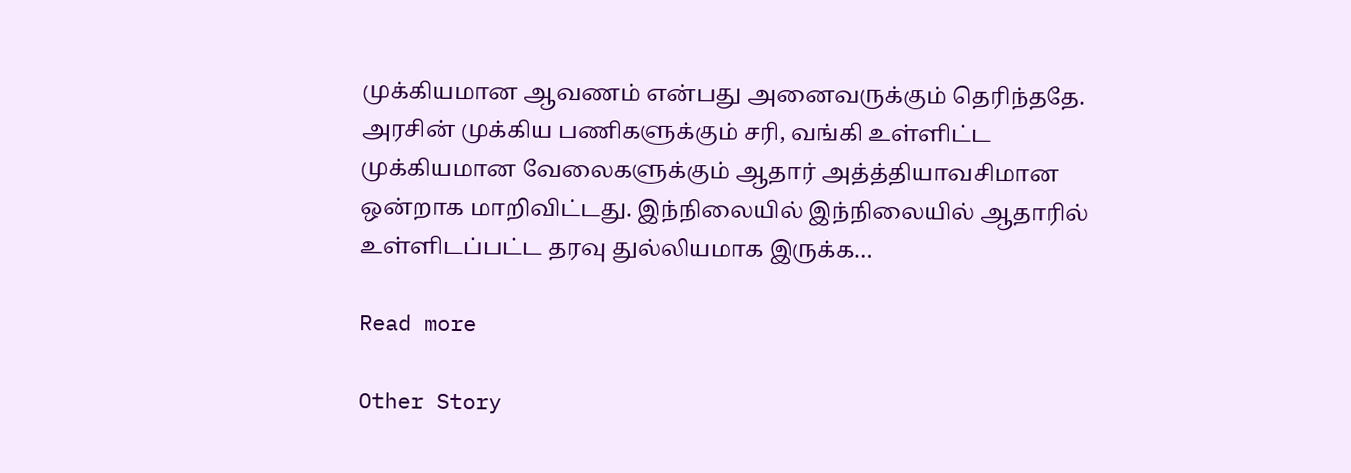முக்கியமான ஆவணம் என்பது அனைவருக்கும் தெரிந்ததே. அரசின் முக்கிய பணிகளுக்கும் சரி, வங்கி உள்ளிட்ட முக்கியமான வேலைகளுக்கும் ஆதார் அத்த்தியாவசிமான ஒன்றாக மாறிவிட்டது. இந்நிலையில் இந்நிலையில் ஆதாரில் உள்ளிடப்பட்ட தரவு துல்லியமாக இருக்க…

Read more

Other Story